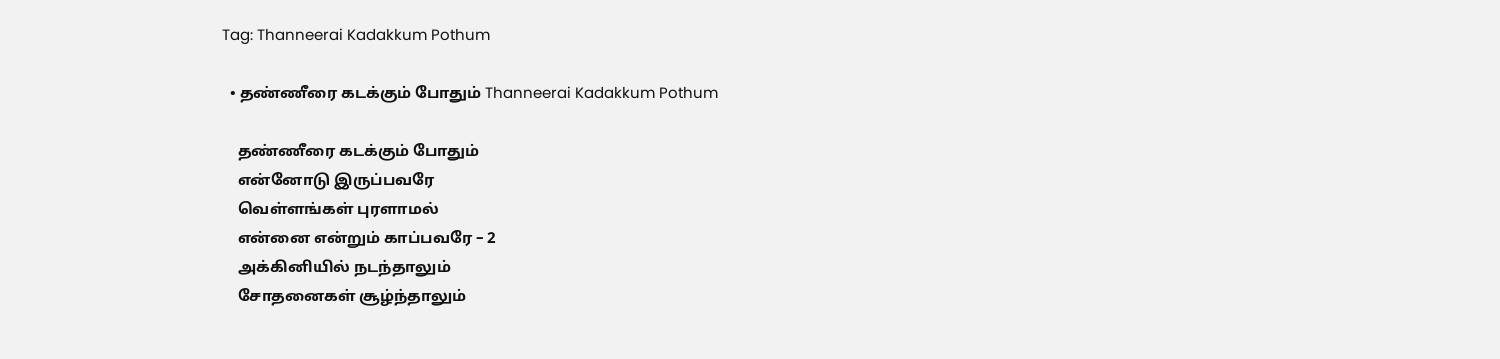Tag: Thanneerai Kadakkum Pothum

  • தண்ணீரை கடக்கும் போதும் Thanneerai Kadakkum Pothum

    தண்ணீரை கடக்கும் போதும்
    என்னோடு இருப்பவரே
    வெள்ளங்கள் புரளாமல்
    என்னை என்றும் காப்பவரே – 2
    அக்கினியில் நடந்தாலும்
    சோதனைகள் சூழ்ந்தாலும்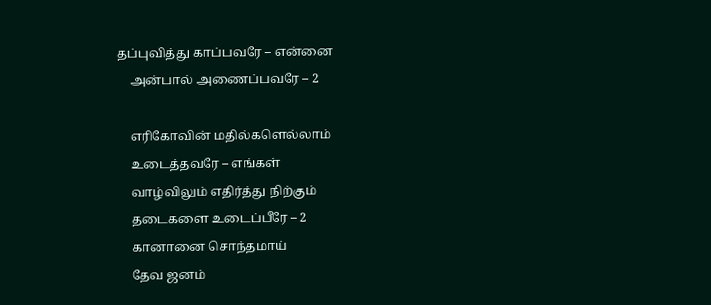தப்புவித்து காப்பவரே – என்னை
    அன்பால் அணைப்பவரே – 2

    எரிகோவின் மதில்களெல்லாம்
    உடைத்தவரே – எங்கள்
    வாழ்விலும் எதிர்த்து நிற்கும்
    தடைகளை உடைப்பீரே – 2
    கானானை சொந்தமாய்
    தேவ ஜனம்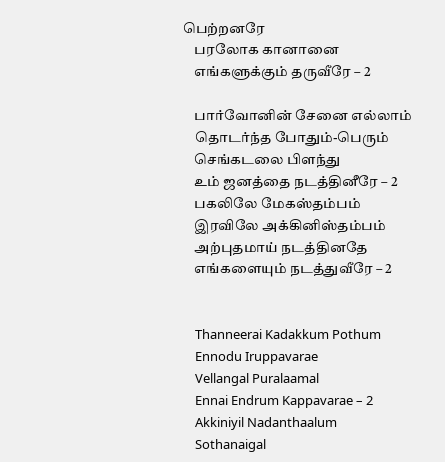பெற்றனரே
    பரலோக கானானை
    எங்களுக்கும் தருவீரே – 2

    பார்வோனின் சேனை எல்லாம்
    தொடர்ந்த போதும்-பெரும்
    செங்கடலை பிளந்து
    உம் ஜனத்தை நடத்தினீரே – 2
    பகலிலே மேகஸ்தம்பம்
    இரவிலே அக்கினிஸ்தம்பம்
    அற்புதமாய் நடத்தினதே
    எங்களையும் நடத்துவீரே – 2


    Thanneerai Kadakkum Pothum
    Ennodu Iruppavarae
    Vellangal Puralaamal
    Ennai Endrum Kappavarae – 2
    Akkiniyil Nadanthaalum
    Sothanaigal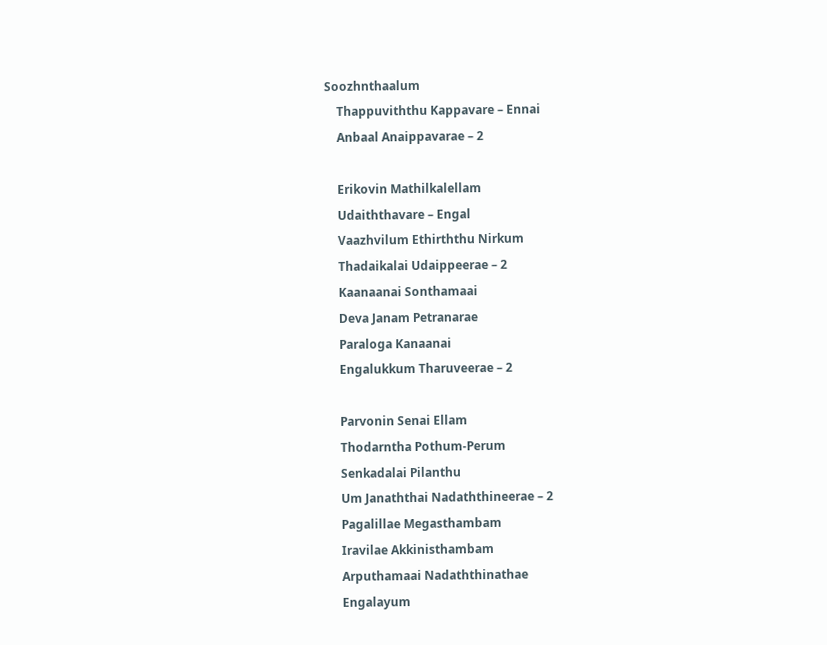Soozhnthaalum
    Thappuviththu Kappavare – Ennai
    Anbaal Anaippavarae – 2

    Erikovin Mathilkalellam
    Udaiththavare – Engal
    Vaazhvilum Ethirththu Nirkum
    Thadaikalai Udaippeerae – 2
    Kaanaanai Sonthamaai
    Deva Janam Petranarae
    Paraloga Kanaanai
    Engalukkum Tharuveerae – 2

    Parvonin Senai Ellam
    Thodarntha Pothum-Perum
    Senkadalai Pilanthu
    Um Janaththai Nadaththineerae – 2
    Pagalillae Megasthambam
    Iravilae Akkinisthambam
    Arputhamaai Nadaththinathae
    Engalayum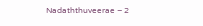Nadaththuveerae – 2